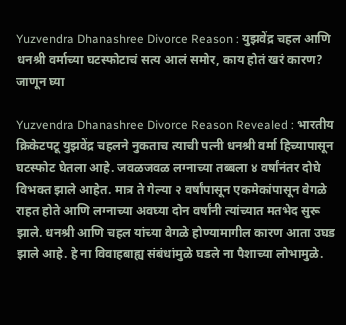Yuzvendra Dhanashree Divorce Reason : युझवेंद्र चहल आणि धनश्री वर्माच्या घटस्फोटाचं सत्य आलं समोर, काय होतं खरं कारण? जाणून घ्या

Yuzvendra Dhanashree Divorce Reason Revealed : भारतीय क्रिकेटपटू युझवेंद्र चहलने नुकताच त्याची पत्नी धनश्री वर्मा हिच्यापासून घटस्फोट घेतला आहे. जवळजवळ लग्नाच्या तब्बला ४ वर्षांनंतर दोघे विभक्त झाले आहेत. मात्र ते गेल्या २ वर्षांपासून एकमेकांपासून वेगळे राहत होते आणि लग्नाच्या अवघ्या दोन वर्षांनी त्यांच्यात मतभेद सुरू झाले. धनश्री आणि चहल यांच्या वेगळे होण्यामागील कारण आता उघड झाले आहे. हे ना विवाहबाह्य संबंधांमुळे घडले ना पैशाच्या लोभामुळे.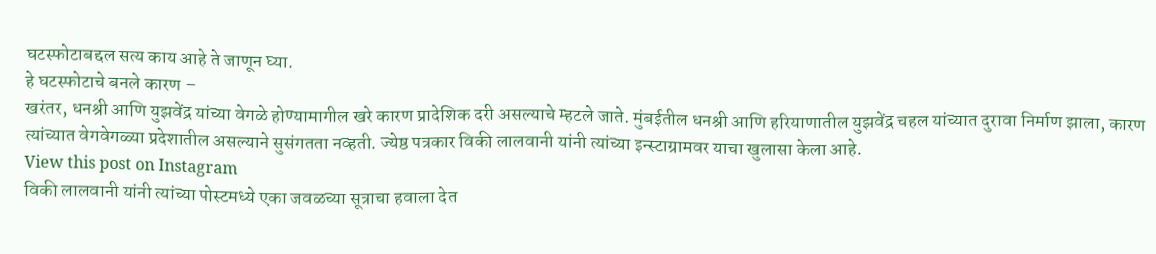घटस्फोटाबद्दल सत्य काय आहे ते जाणून घ्या.
हे घटस्फोटाचे बनले कारण –
खरंतर, धनश्री आणि युझवेंद्र यांच्या वेगळे होण्यामागील खरे कारण प्रादेशिक दरी असल्याचे म्हटले जाते. मुंबईतील धनश्री आणि हरियाणातील युझवेंद्र चहल यांच्यात दुरावा निर्माण झाला, कारण त्यांच्यात वेगवेगळ्या प्रदेशातील असल्याने सुसंगतता नव्हती. ज्येष्ठ पत्रकार विकी लालवानी यांनी त्यांच्या इन्स्टाग्रामवर याचा खुलासा केला आहे.
View this post on Instagram
विकी लालवानी यांनी त्यांच्या पोस्टमध्ये एका जवळच्या सूत्राचा हवाला देत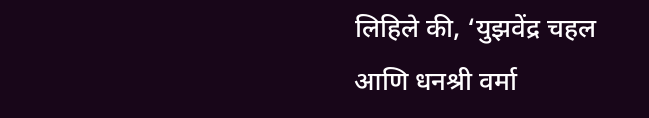लिहिले की, ‘युझवेंद्र चहल आणि धनश्री वर्मा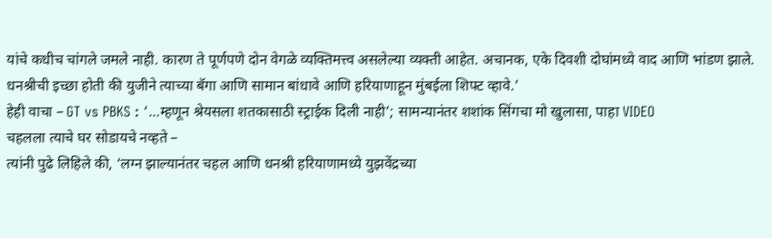यांचे कधीच चांगले जमले नाही. कारण ते पूर्णपणे दोन वेगळे व्यक्तिमत्त्व असलेल्या व्यक्ती आहेत. अचानक, एके दिवशी दोघांमध्ये वाद आणि भांडण झाले. धनश्रीची इच्छा होती की युजीने त्याच्या बॅगा आणि सामान बांधावे आणि हरियाणाहून मुंबईला शिफ्ट व्हावे.’
हेही वाचा – GT vs PBKS : ‘…म्हणून श्रेयसला शतकासाठी स्ट्राईक दिली नाही’; सामन्यानंतर शशांक सिंगचा मो खुलासा, पाहा VIDEO
चहलला त्याचे घर सोडायचे नव्हते –
त्यांनी पुढे लिहिले की, ‘लग्न झाल्यानंतर चहल आणि धनश्री हरियाणामध्ये युझवेंद्रच्या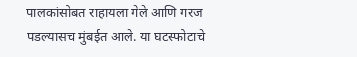पालकांसोबत राहायला गेले आणि गरज पडल्यासच मुंबईत आले. या घटस्फोटाचे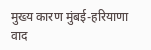मुख्य कारण मुंबई-हरियाणा वाद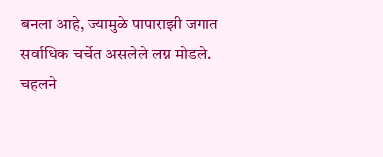बनला आहे, ज्यामुळे पापाराझी जगात सर्वाधिक चर्चेत असलेले लग्न मोडले. चहलने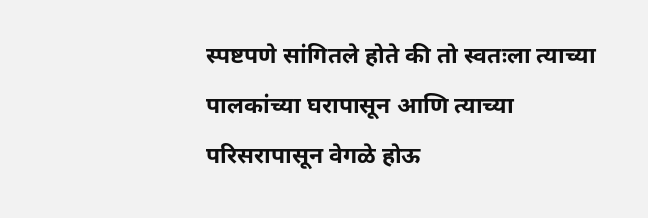स्पष्टपणे सांगितले होते की तो स्वतःला त्याच्या पालकांच्या घरापासून आणि त्याच्या परिसरापासून वेगळे होऊ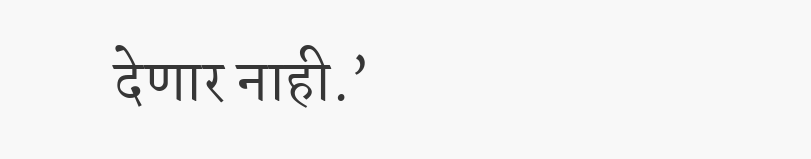देणार नाही.’